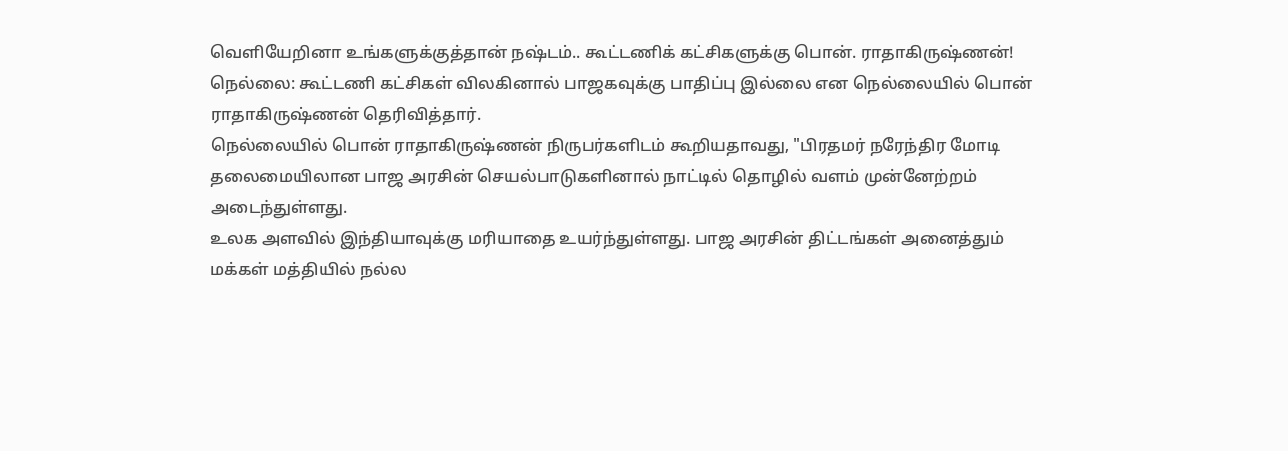வெளியேறினா உங்களுக்குத்தான் நஷ்டம்.. கூட்டணிக் கட்சிகளுக்கு பொன். ராதாகிருஷ்ணன்!
நெல்லை: கூட்டணி கட்சிகள் விலகினால் பாஜகவுக்கு பாதிப்பு இல்லை என நெல்லையில் பொன் ராதாகிருஷ்ணன் தெரிவித்தார்.
நெல்லையில் பொன் ராதாகிருஷ்ணன் நிருபர்களிடம் கூறியதாவது, "பிரதமர் நரேந்திர மோடி தலைமையிலான பாஜ அரசின் செயல்பாடுகளினால் நாட்டில் தொழில் வளம் முன்னேற்றம் அடைந்துள்ளது.
உலக அளவில் இந்தியாவுக்கு மரியாதை உயர்ந்துள்ளது. பாஜ அரசின் திட்டங்கள் அனைத்தும் மக்கள் மத்தியில் நல்ல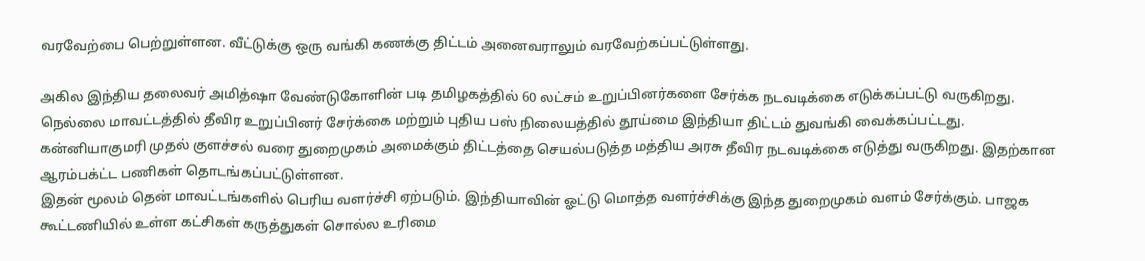வரவேற்பை பெற்றுள்ளன. வீட்டுக்கு ஒரு வங்கி கணக்கு திட்டம் அனைவராலும் வரவேற்கப்பட்டுள்ளது.

அகில இந்திய தலைவர் அமித்ஷா வேண்டுகோளின் படி தமிழகத்தில் 60 லட்சம் உறுப்பினர்களை சேர்க்க நடவடிக்கை எடுக்கப்பட்டு வருகிறது. நெல்லை மாவட்டத்தில் தீவிர உறுப்பினர் சேர்க்கை மற்றும் புதிய பஸ் நிலையத்தில் தூய்மை இந்தியா திட்டம் துவங்கி வைக்கப்பட்டது.
கன்னியாகுமரி முதல் குளச்சல் வரை துறைமுகம் அமைக்கும் திட்டத்தை செயல்படுத்த மத்திய அரசு தீவிர நடவடிக்கை எடுத்து வருகிறது. இதற்கான ஆரம்பக்ட்ட பணிகள் தொடங்கப்பட்டுள்ளன.
இதன் மூலம் தென் மாவட்டங்களில் பெரிய வளர்ச்சி ஏற்படும். இந்தியாவின் ஓட்டு மொத்த வளர்ச்சிக்கு இந்த துறைமுகம் வளம் சேர்க்கும். பாஜக கூட்டணியில் உள்ள கட்சிகள் கருத்துகள் சொல்ல உரிமை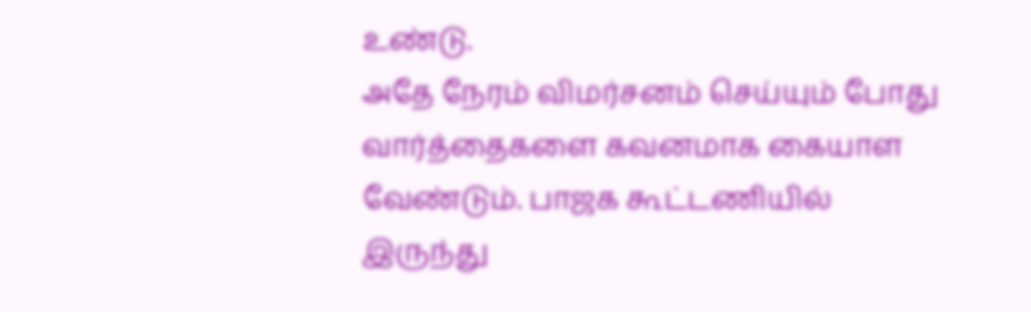உண்டு.
அதே நேரம் விமர்சனம் செய்யும் போது வார்த்தைகளை கவனமாக கையாள வேண்டும். பாஜக கூட்டணியில் இருந்து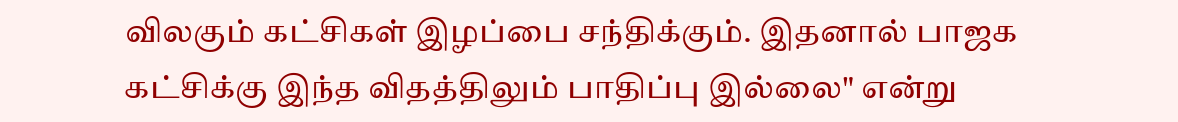விலகும் கட்சிகள் இழப்பை சந்திக்கும். இதனால் பாஜக கட்சிக்கு இந்த விதத்திலும் பாதிப்பு இல்லை" என்று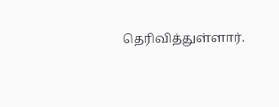தெரிவித்துள்ளார்.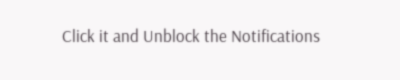Click it and Unblock the Notifications